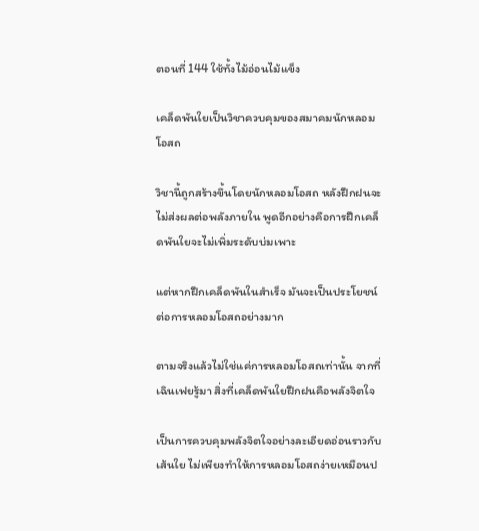ตอนที่ 144 ใช้ทั้งไม้อ่อนไม้แข็ง

เคล็ดพันใยเป็นวิชาควบคุมของสมาคมนักหลอมโอสถ

วิชานี้ถูกสร้างขึ้นโดยนักหลอมโอสถ หลังฝึกฝนจะไม่ส่งผลต่อพลังภายใน พูดอีกอย่างคือการฝึกเคล็ดพันใยจะไม่เพิ่มระดับบ่มเพาะ

แต่หากฝึกเคล็ดพันในสำเร็จ มันจะเป็นประโยชน์ต่อการหลอมโอสถอย่างมาก

ตามจริงแล้วไม่ใช่แค่การหลอมโอสถเท่านั้น จากที่เฉินเฟยรู้มา สิ่งที่เคล็ดพันใยฝึกฝนคือพลังจิตใจ

เป็นการควบคุมพลังจิตใจอย่างละเอียดอ่อนราวกับเส้นใย ไม่เพียงทำให้การหลอมโอสถง่ายเหมือนป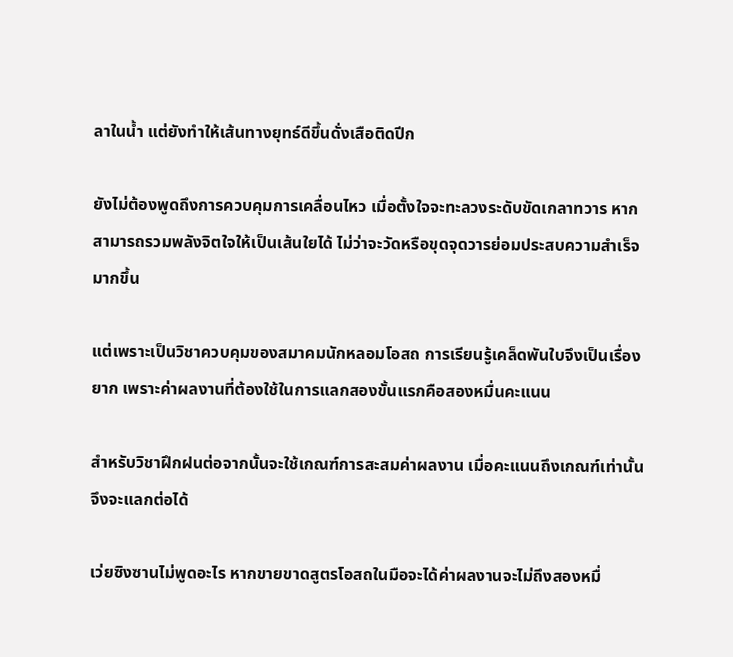ลาในน้ำ แต่ยังทำให้เส้นทางยุทธ์ดีขึ้นดั่งเสือติดปีก

ยังไม่ต้องพูดถึงการควบคุมการเคลื่อนไหว เมื่อตั้งใจจะทะลวงระดับขัดเกลาทวาร หากสามารถรวมพลังจิตใจให้เป็นเส้นใยได้ ไม่ว่าจะวัดหรือขุดจุดวารย่อมประสบความสำเร็จมากขึ้น

แต่เพราะเป็นวิชาควบคุมของสมาคมนักหลอมโอสถ การเรียนรู้เคล็ดพันใบจึงเป็นเรื่องยาก เพราะค่าผลงานที่ต้องใช้ในการแลกสองขั้นแรกคือสองหมื่นคะแนน

สำหรับวิชาฝึกฝนต่อจากนั้นจะใช้เกณฑ์การสะสมค่าผลงาน เมื่อคะแนนถึงเกณฑ์เท่านั้นจึงจะแลกต่อได้

เว่ยซิงซานไม่พูดอะไร หากขายขาดสูตรโอสถในมือจะได้ค่าผลงานจะไม่ถึงสองหมื่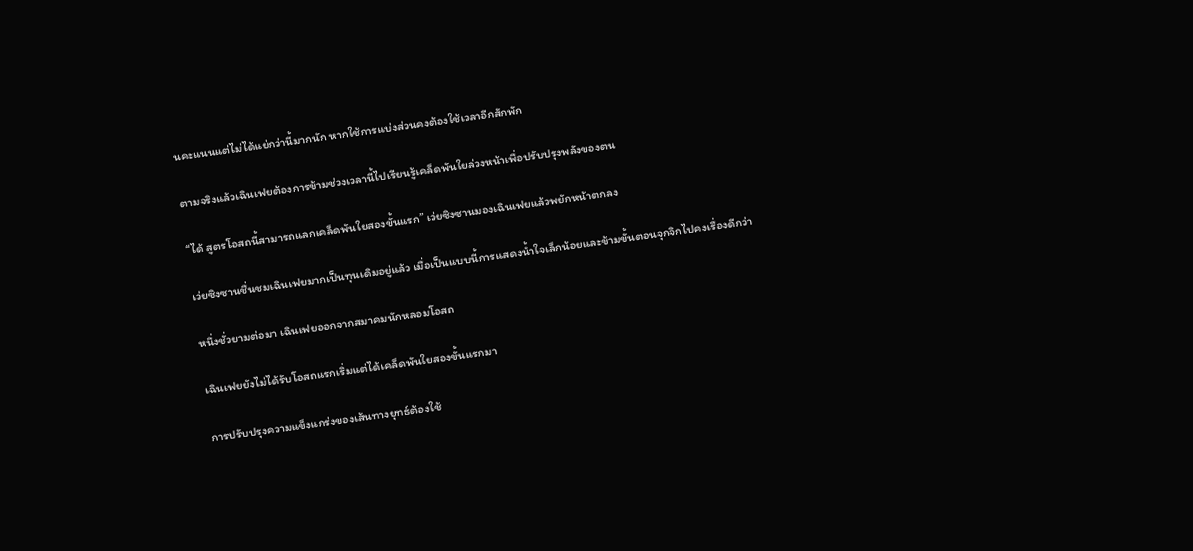นคะแนนแต่ไม่ได้แย่กว่านี้มากนัก หากใช้การแบ่งส่วนคงต้องใช้เวลาอีกสักพัก

ตามจริงแล้วเฉินเฟยต้องการข้ามช่วงเวลานี้ไปเรียนรู้เคล็ดพันใยล่วงหน้าเพื่อปรับปรุงพลังของตน

“ได้ สูตรโอสถนี้สามารถแลกเคล็ดพันใยสองขั้นแรก” เว่ยซิงซานมองเฉินเฟยแล้วพยักหน้าตกลง

เว่ยซิงซานชื่นชมเฉินเฟยมากเป็นทุนเดิมอยู่แล้ว เมื่อเป็นแบบนี้การแสดงน้ำใจเล็กน้อยและข้ามขั้นตอนจุกจิกไปคงเรื่องดีกว่า

หนึ่งชั่วยามต่อมา เฉินเฟยออกจากสมาคมนักหลอมโอสถ

เฉินเฟยยังไม่ได้รับโอสถแรกเริ่มแต่ได้เคล็ดพันใยสองขั้นแรกมา

การปรับปรุงความแข็งแกร่งของเส้นทางยุทธ์ต้องใช้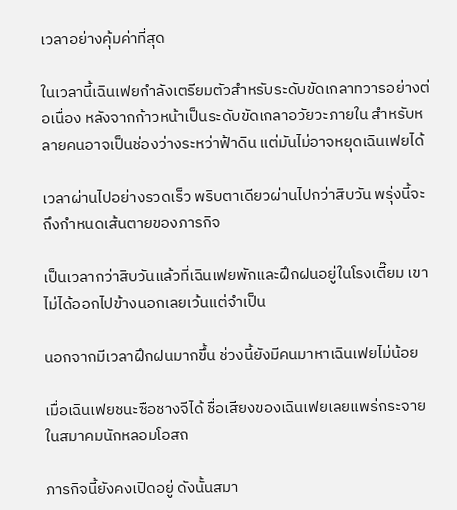เวลาอย่างคุ้มค่าที่สุด

ในเวลานี้เฉินเฟยกำลังเตรียมตัวสำหรับระดับขัดเกลาทวารอย่างต่อเนื่อง หลังจากก้าวหน้าเป็นระดับขัดเกลาอวัยวะภายใน สำหรับหลายคนอาจเป็นช่องว่างระหว่าฟ้าดิน แต่มันไม่อาจหยุดเฉินเฟยได้

เวลาผ่านไปอย่างรวดเร็ว พริบตาเดียวผ่านไปกว่าสิบวัน พรุ่งนี้จะถึงกำหนดเส้นตายของภารกิจ

เป็นเวลากว่าสิบวันแล้วที่เฉินเฟยพักและฝึกฝนอยู่ในโรงเตี๊ยม เขาไม่ได้ออกไปข้างนอกเลยเว้นแต่จำเป็น

นอกจากมีเวลาฝึกฝนมากขึ้น ช่วงนี้ยังมีคนมาหาเฉินเฟยไม่น้อย

เมื่อเฉินเฟยชนะซือชางจีได้ ชื่อเสียงของเฉินเฟยเลยแพร่กระจายในสมาคมนักหลอมโอสถ

ภารกิจนี้ยังคงเปิดอยู่ ดังนั้นสมา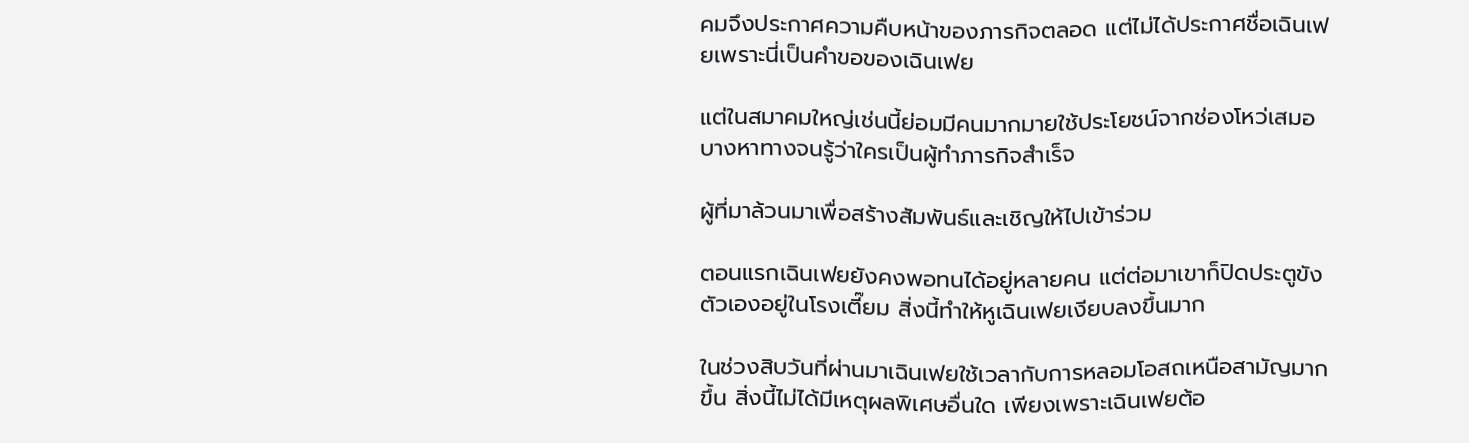คมจึงประกาศความคืบหน้าของภารกิจตลอด แต่ไม่ได้ประกาศชื่อเฉินเฟยเพราะนี่เป็นคำขอของเฉินเฟย

แต่ในสมาคมใหญ่เช่นนี้ย่อมมีคนมากมายใช้ประโยชน์จากช่องโหว่เสมอ บางหาทางจนรู้ว่าใครเป็นผู้ทำภารกิจสำเร็จ

ผู้ที่มาล้วนมาเพื่อสร้างสัมพันธ์และเชิญให้ไปเข้าร่วม

ตอนแรกเฉินเฟยยังคงพอทนได้อยู่หลายคน แต่ต่อมาเขาก็ปิดประตูขังตัวเองอยู่ในโรงเตี๊ยม สิ่งนี้ทำให้หูเฉินเฟยเงียบลงขึ้นมาก

ในช่วงสิบวันที่ผ่านมาเฉินเฟยใช้เวลากับการหลอมโอสถเหนือสามัญมากขึ้น สิ่งนี้ไม่ได้มีเหตุผลพิเศษอื่นใด เพียงเพราะเฉินเฟยต้อ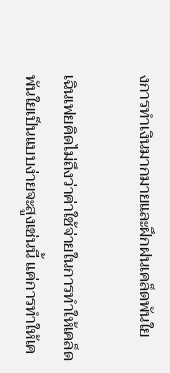งการทำเงินมากมายและฝึกฝนเคล็ดพันใย

เฉินเฟยคิดไม่ถึงว่าค่าใช้จ่ายในการทำให้เคล็ดพันใยเป็นแบบง่ายจะสูงเช่นนี้ แค่การทำให้เค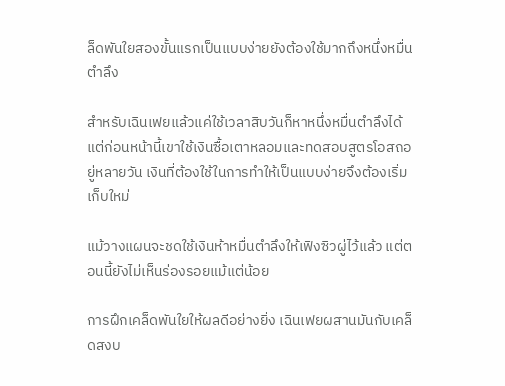ล็ดพันใยสองขั้นแรกเป็นแบบง่ายยังต้องใช้มากถึงหนึ่งหมื่นตำลึง

สำหรับเฉินเฟยแล้วแค่ใช้เวลาสิบวันก็หาหนึ่งหมื่นตำลึงได้ แต่ก่อนหน้านี้เขาใช้เงินซื้อเตาหลอมและทดสอบสูตรโอสถอยู่หลายวัน เงินที่ต้องใช้ในการทำให้เป็นแบบง่ายจึงต้องเริ่มเก็บใหม่

แม้วางแผนจะชดใช้เงินห้าหมื่นตำลึงให้เฟิงซิวผู่ไว้แล้ว แต่ตอนนี้ยังไม่เห็นร่องรอยแม้แต่น้อย

การฝึกเคล็ดพันใยให้ผลดีอย่างยิ่ง เฉินเฟยผสานมันกับเคล็ดสงบ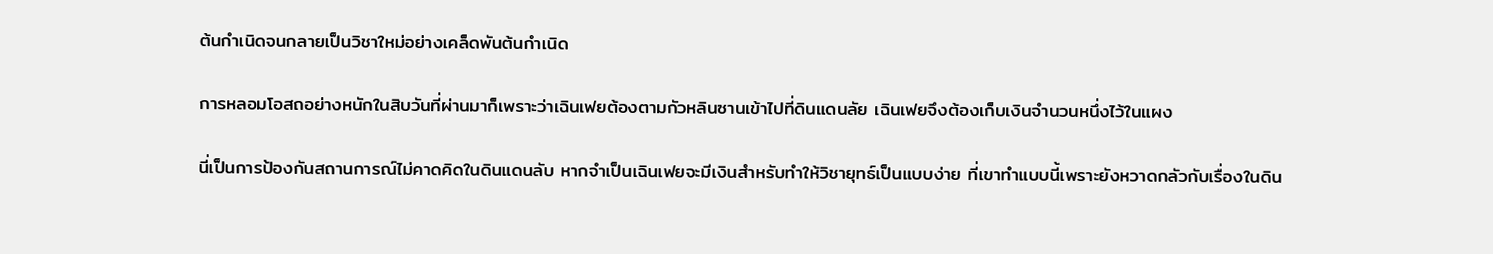ต้นกำเนิดจนกลายเป็นวิชาใหม่อย่างเคล็ดพันต้นกำเนิด

การหลอมโอสถอย่างหนักในสิบวันที่ผ่านมาก็เพราะว่าเฉินเฟยต้องตามกัวหลินซานเข้าไปที่ดินแดนลัย เฉินเฟยจึงต้องเก็บเงินจำนวนหนึ่งไว้ในแผง

นี่เป็นการป้องกันสถานการณ์ไม่คาดคิดในดินแดนลับ หากจำเป็นเฉินเฟยจะมีเงินสำหรับทำให้วิชายุทธ์เป็นแบบง่าย ที่เขาทำแบบนี้เพราะยังหวาดกลัวกับเรื่องในดิน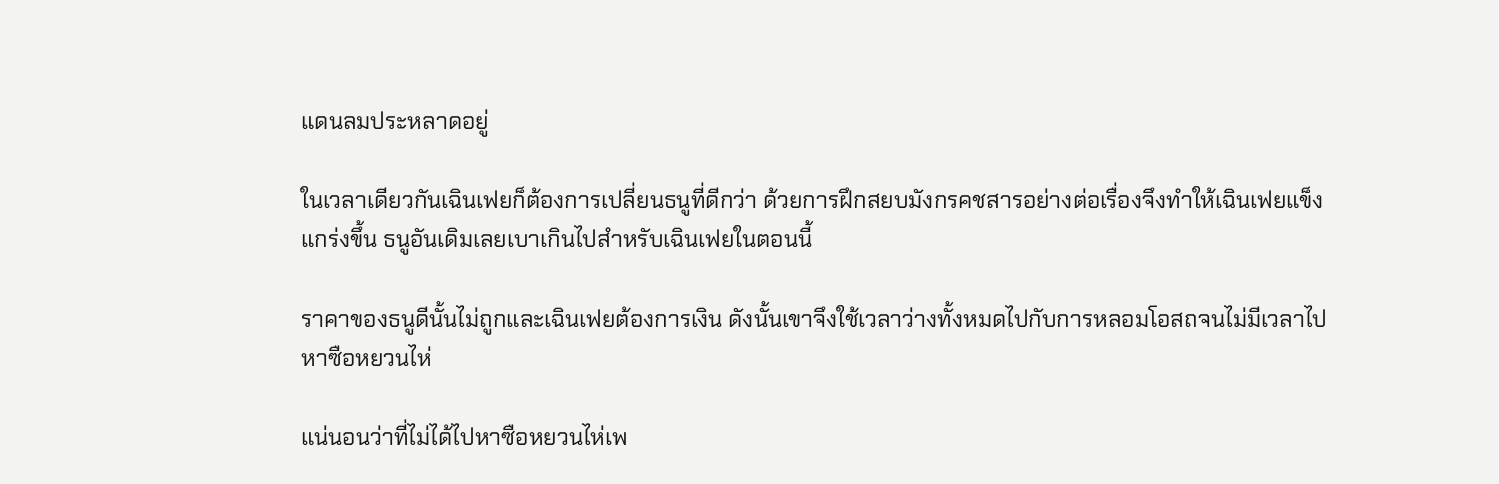แดนลมประหลาดอยู่

ในเวลาเดียวกันเฉินเฟยก็ต้องการเปลี่ยนธนูที่ดีกว่า ด้วยการฝึกสยบมังกรคชสารอย่างต่อเรื่องจึงทำให้เฉินเฟยแข็งแกร่งขึ้น ธนูอันเดิมเลยเบาเกินไปสำหรับเฉินเฟยในตอนนี้

ราคาของธนูดีนั้นไม่ถูกและเฉินเฟยต้องการเงิน ดังนั้นเขาจึงใช้เวลาว่างทั้งหมดไปกับการหลอมโอสถจนไม่มีเวลาไปหาซือหยวนไห่

แน่นอนว่าที่ไม่ได้ไปหาซือหยวนไห่เพ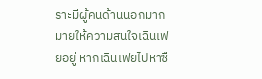ราะมีผู้คนด้านนอกมากมายให้ความสนใจเฉินเฟยอยู่ หากเฉินเฟยไปหาซื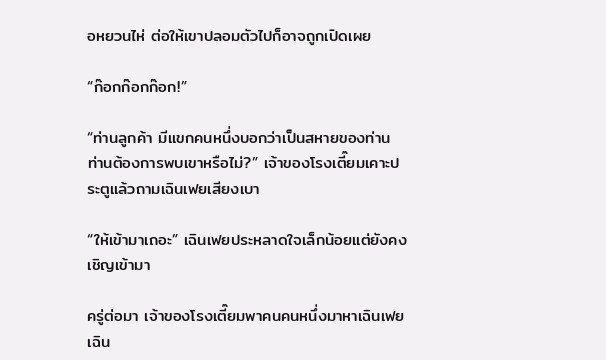อหยวนไห่ ต่อให้เขาปลอมตัวไปก็อาจถูกเปิดเผย

“ก๊อกก๊อกก๊อก!”

“ท่านลูกค้า มีแขกคนหนึ่งบอกว่าเป็นสหายของท่าน ท่านต้องการพบเขาหรือไม่?” เจ้าของโรงเตี๊ยมเคาะประตูแล้วถามเฉินเฟยเสียงเบา

“ให้เข้ามาเถอะ” เฉินเฟยประหลาดใจเล็กน้อยแต่ยังคงเชิญเข้ามา

ครู่ต่อมา เจ้าของโรงเตี๊ยมพาคนคนหนึ่งมาหาเฉินเฟย เฉิน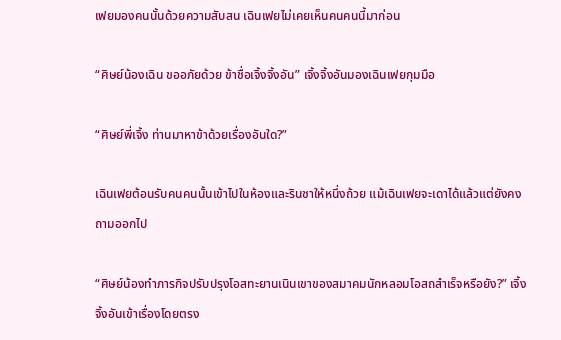เฟยมองคนนั้นด้วยความสับสน เฉินเฟยไม่เคยเห็นคนคนนี้มาก่อน

“ศิษย์น้องเฉิน ขออภัยด้วย ข้าชื่อเจิ้งจิ้งอัน” เจิ้งจิ้งอันมองเฉินเฟยกุมมือ

“ศิษย์พี่เจิ้ง ท่านมาหาข้าด้วยเรื่องอันใด?”

เฉินเฟยต้อนรับคนคนนั้นเข้าไปในห้องและรินชาให้หนึ่งถ้วย แม้เฉินเฟยจะเดาได้แล้วแต่ยังคงถามออกไป

“ศิษย์น้องทำภารกิจปรับปรุงโอสทะยานเนินเขาของสมาคมนักหลอมโอสถสำเร็จหรือยัง?” เจิ้งจิ้งอันเข้าเรื่องโดยตรง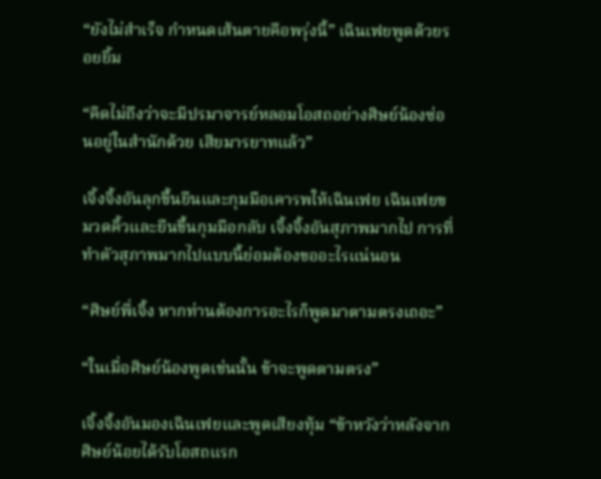“ยังไม่สำเร็จ กำหนดเส้นตายคือพรุ่งนี้” เฉินเฟยพูดด้วยรอยยิ้ม

“คิดไม่ถึงว่าจะมีปรมาจารย์หลอมโอสถอย่างศิษย์น้องซ่อนอยู่ในสำนักด้วย เสียมารยาทแล้ว”

เจิ้งจิ้งอันลุกขึ้นยืนและกุมมือเคารพให้เฉินเฟย เฉินเฟยขมวดคิ้วและยืนขึ้นกุมมือกลับ เจิ้งจิ้งอันสุภาพมากไป การที่ทำตัวสุภาพมากไปแบบนี้ย่อมต้องขออะไรแน่นอน

“ศิษย์พี่เจิ้ง หากท่านต้องการอะไรก็พูดมาตามตรงเถอะ”

“ในเมื่อศิษย์น้องพูดเช่นนั้น ข้าจะพูดตามตรง”

เจิ้งจิ้งอันมองเฉินเฟยและพูดเสียงทุ้ม “ข้าหวังว่าหลังจากศิษย์น้อยได้รับโอสถแรก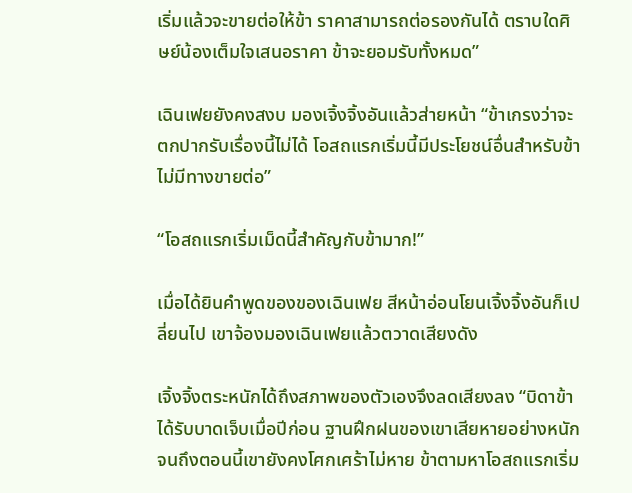เริ่มแล้วจะขายต่อให้ข้า ราคาสามารถต่อรองกันได้ ตราบใดศิษย์น้องเต็มใจเสนอราคา ข้าจะยอมรับทั้งหมด”

เฉินเฟยยังคงสงบ มองเจิ้งจิ้งอันแล้วส่ายหน้า “ข้าเกรงว่าจะตกปากรับเรื่องนี้ไม่ได้ โอสถแรกเริ่มนี้มีประโยชน์อื่นสำหรับข้า ไม่มีทางขายต่อ”

“โอสถแรกเริ่มเม็ดนี้สำคัญกับข้ามาก!”

เมื่อได้ยินคำพูดของของเฉินเฟย สีหน้าอ่อนโยนเจิ้งจิ้งอันก็เปลี่ยนไป เขาจ้องมองเฉินเฟยแล้วตวาดเสียงดัง

เจิ้งจิ้งตระหนักได้ถึงสภาพของตัวเองจึงลดเสียงลง “บิดาข้าได้รับบาดเจ็บเมื่อปีก่อน ฐานฝึกฝนของเขาเสียหายอย่างหนัก จนถึงตอนนี้เขายังคงโศกเศร้าไม่หาย ข้าตามหาโอสถแรกเริ่ม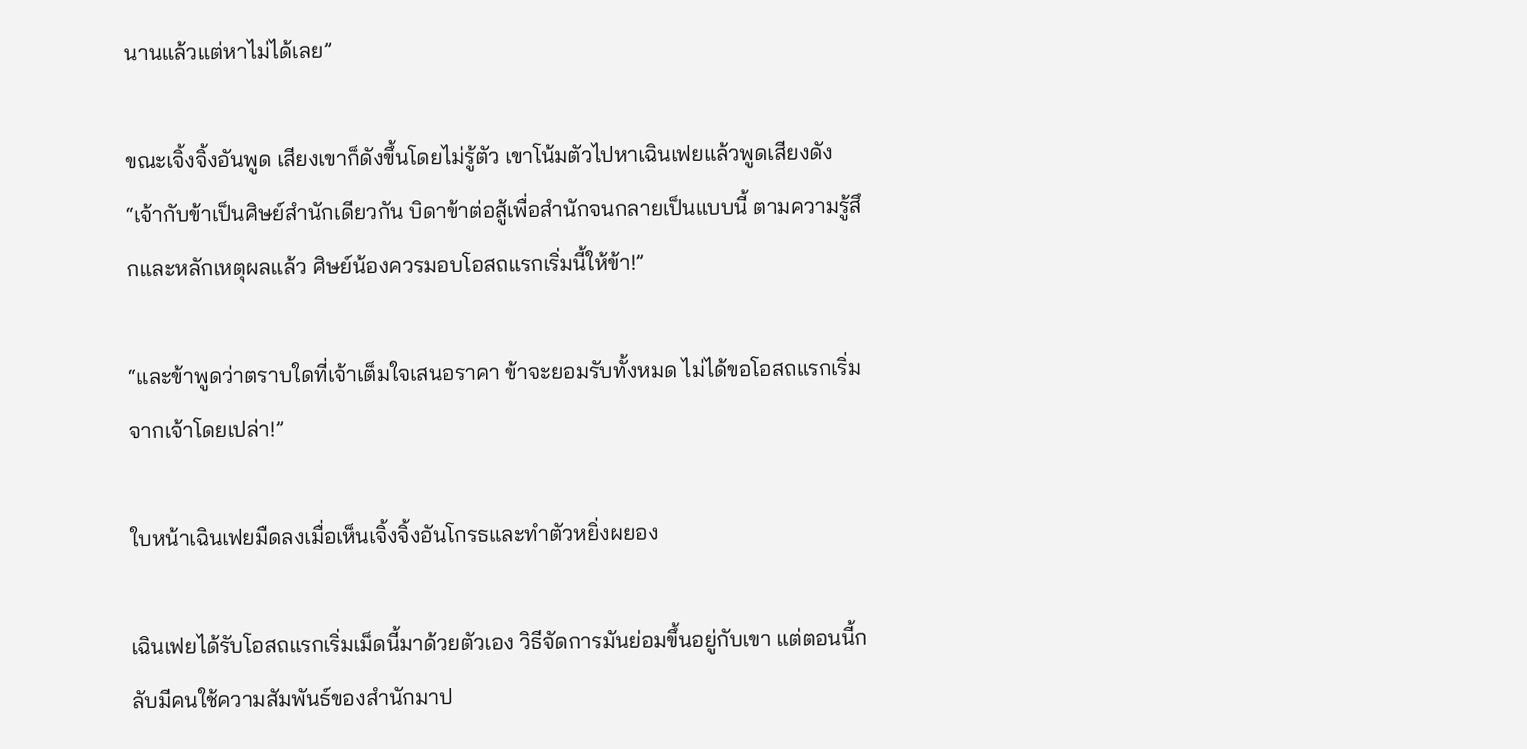นานแล้วแต่หาไม่ได้เลย”

ขณะเจิ้งจิ้งอันพูด เสียงเขาก็ดังขึ้นโดยไม่รู้ตัว เขาโน้มตัวไปหาเฉินเฟยแล้วพูดเสียงดัง “เจ้ากับข้าเป็นศิษย์สำนักเดียวกัน บิดาข้าต่อสู้เพื่อสำนักจนกลายเป็นแบบนี้ ตามความรู้สึกและหลักเหตุผลแล้ว ศิษย์น้องควรมอบโอสถแรกเริ่มนี้ให้ข้า!”

“และข้าพูดว่าตราบใดที่เจ้าเต็มใจเสนอราคา ข้าจะยอมรับทั้งหมด ไม่ได้ขอโอสถแรกเริ่มจากเจ้าโดยเปล่า!”

ใบหน้าเฉินเฟยมืดลงเมื่อเห็นเจิ้งจิ้งอันโกรธและทำตัวหยิ่งผยอง

เฉินเฟยได้รับโอสถแรกเริ่มเม็ดนี้มาด้วยตัวเอง วิธีจัดการมันย่อมขึ้นอยู่กับเขา แต่ตอนนี้กลับมีคนใช้ความสัมพันธ์ของสำนักมาป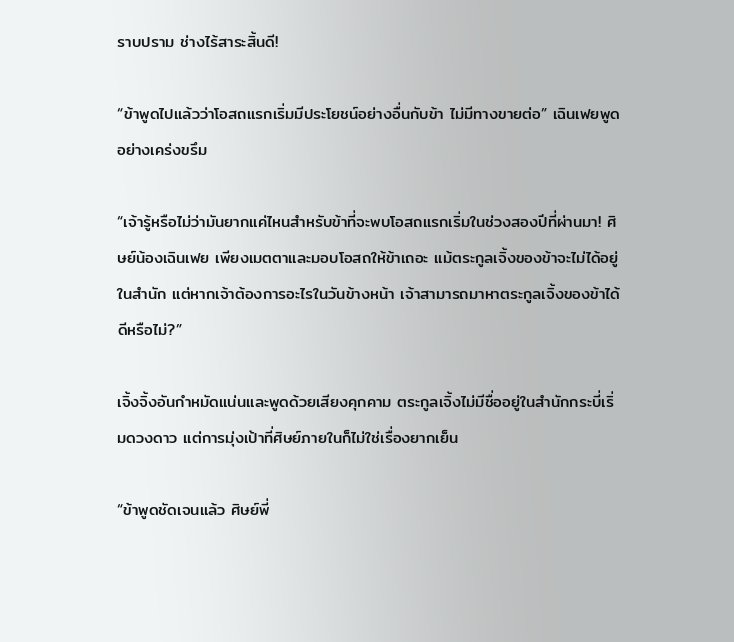ราบปราม ช่างไร้สาระสิ้นดี!

“ข้าพูดไปแล้วว่าโอสถแรกเริ่มมีประโยชน์อย่างอื่นกับข้า ไม่มีทางขายต่อ” เฉินเฟยพูดอย่างเคร่งขรึม

“เจ้ารู้หรือไม่ว่ามันยากแค่ไหนสำหรับข้าที่จะพบโอสถแรกเริ่มในช่วงสองปีที่ผ่านมา! ศิษย์น้องเฉินเฟย เพียงเมตตาและมอบโอสถให้ข้าเถอะ แม้ตระกูลเจิ้งของข้าจะไม่ได้อยู่ในสำนัก แต่หากเจ้าต้องการอะไรในวันข้างหน้า เจ้าสามารถมาหาตระกูลเจิ้งของข้าได้ ดีหรือไม่?”

เจิ้งจิ้งอันกำหมัดแน่นและพูดด้วยเสียงคุกคาม ตระกูลเจิ้งไม่มีชื่ออยู่ในสำนักกระบี่เริ่มดวงดาว แต่การมุ่งเป้าที่ศิษย์ภายในก็ไม่ใช่เรื่องยากเย็น

“ข้าพูดชัดเจนแล้ว ศิษย์พี่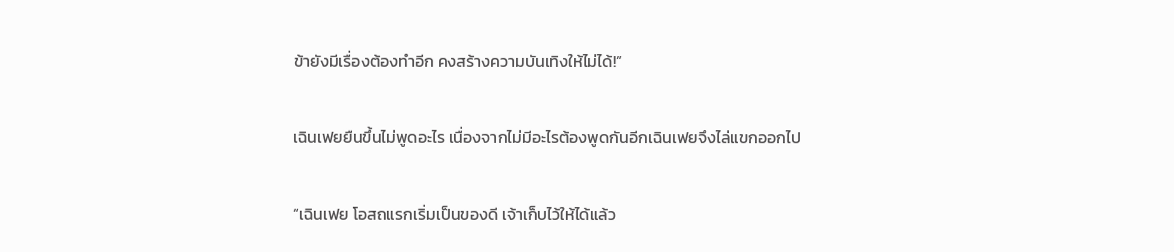ข้ายังมีเรื่องต้องทำอีก คงสร้างความบันเทิงให้ไม่ได้!”

เฉินเฟยยืนขึ้นไม่พูดอะไร เนื่องจากไม่มีอะไรต้องพูดกันอีกเฉินเฟยจึงไล่แขกออกไป

“เฉินเฟย โอสถแรกเริ่มเป็นของดี เจ้าเก็บไว้ให้ได้แล้ว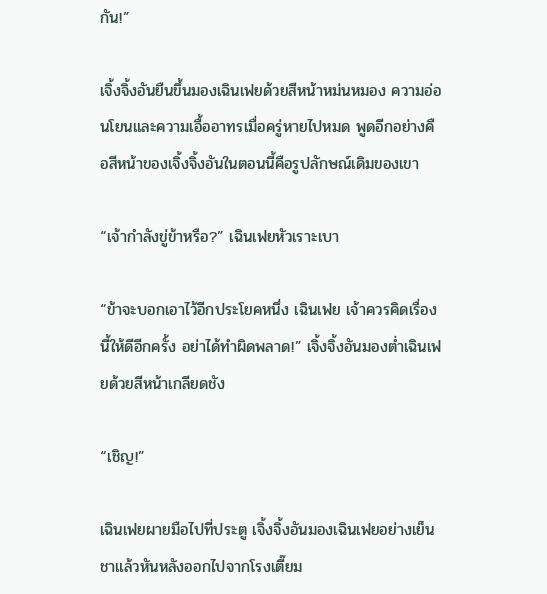กัน!”

เจิ้งจิ้งอันยืนขึ้นมองเฉินเฟยด้วยสีหน้าหม่นหมอง ความอ่อนโยนและความเอื้ออาทรเมื่อครู่หายไปหมด พูดอีกอย่างคือสีหน้าของเจิ้งจิ้งอันในตอนนี้คือรูปลักษณ์เดิมของเขา

“เจ้ากำลังขู่ข้าหรือ?” เฉินเฟยหัวเราะเบา

“ข้าจะบอกเอาไว้อีกประโยคหนึ่ง เฉินเฟย เจ้าควรคิดเรื่องนี้ให้ดีอีกครั้ง อย่าได้ทำผิดพลาด!” เจิ้งจิ้งอันมองต่ำเฉินเฟยด้วยสีหน้าเกลียดชัง

“เชิญ!”

เฉินเฟยผายมือไปที่ประตู เจิ้งจิ้งอันมองเฉินเฟยอย่างเย็นชาแล้วหันหลังออกไปจากโรงเตี๊ยม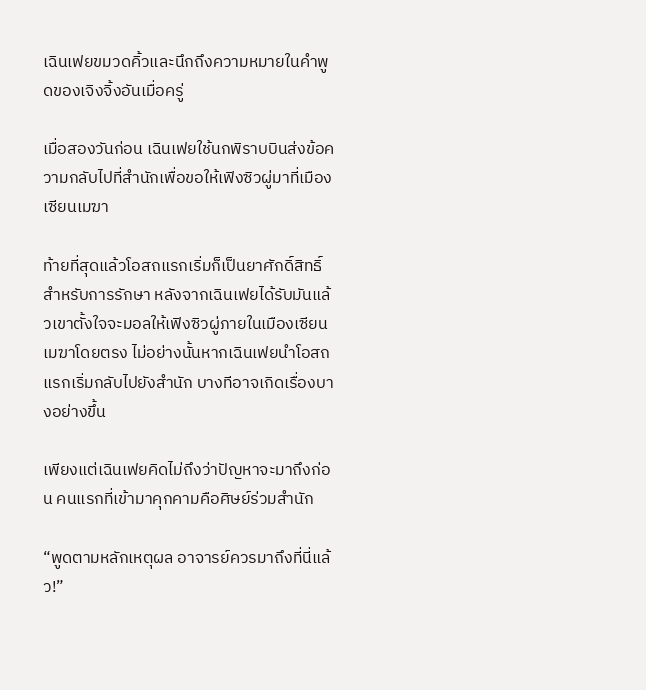เฉินเฟยขมวดคิ้วและนึกถึงความหมายในคำพูดของเจิงจิ้งอันเมื่อครู่

เมื่อสองวันก่อน เฉินเฟยใช้นกพิราบบินส่งข้อความกลับไปที่สำนักเพื่อขอให้เฟิงซิวผู่มาที่เมืองเซียนเมฆา

ท้ายที่สุดแล้วโอสถแรกเริ่มก็เป็นยาศักดิ์สิทธิ์สำหรับการรักษา หลังจากเฉินเฟยได้รับมันแล้วเขาตั้งใจจะมอลให้เฟิงซิวผู่ภายในเมืองเซียนเมฆาโดยตรง ไม่อย่างนั้นหากเฉินเฟยนำโอสถแรกเริ่มกลับไปยังสำนัก บางทีอาจเกิดเรื่องบางอย่างขึ้น

เพียงแต่เฉินเฟยคิดไม่ถึงว่าปัญหาจะมาถึงก่อน คนแรกที่เข้ามาคุกคามคือศิษย์ร่วมสำนัก

“พูดตามหลักเหตุผล อาจารย์ควรมาถึงที่นี่แล้ว!”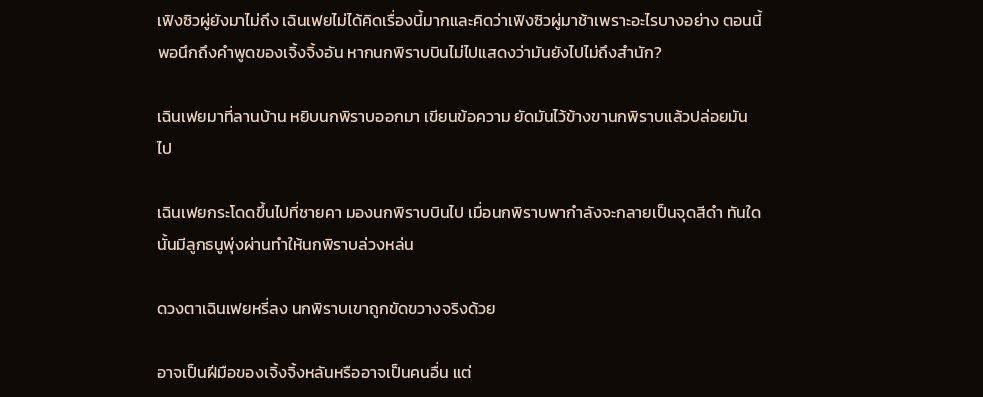เฟิงซิวผู่ยังมาไม่ถึง เฉินเฟยไม่ได้คิดเรื่องนี้มากและคิดว่าเฟิงซิวผู่มาช้าเพราะอะไรบางอย่าง ตอนนี้พอนึกถึงคำพูดของเจิ้งจิ้งอัน หากนกพิราบบินไม่ไปแสดงว่ามันยังไปไม่ถึงสำนัก?

เฉินเฟยมาที่ลานบ้าน หยิบนกพิราบออกมา เขียนข้อความ ยัดมันไว้ข้างขานกพิราบแล้วปล่อยมันไป

เฉินเฟยกระโดดขึ้นไปที่ชายคา มองนกพิราบบินไป เมื่อนกพิราบพากำลังจะกลายเป็นจุดสีดำ ทันใดนั้นมีลูกธนูพุ่งผ่านทำให้นกพิราบล่วงหล่น

ดวงตาเฉินเฟยหรี่ลง นกพิราบเขาถูกขัดขวางจริงด้วย

อาจเป็นฝีมือของเจิ้งจิ้งหลันหรืออาจเป็นคนอื่น แต่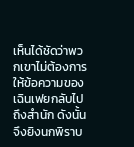เห็นได้ชัดว่าพวกเขาไม่ต้องการให้ข้อความของเฉินเฟยกลับไปถึงสำนัก ดังนั้นจึงยิงนกพิราบ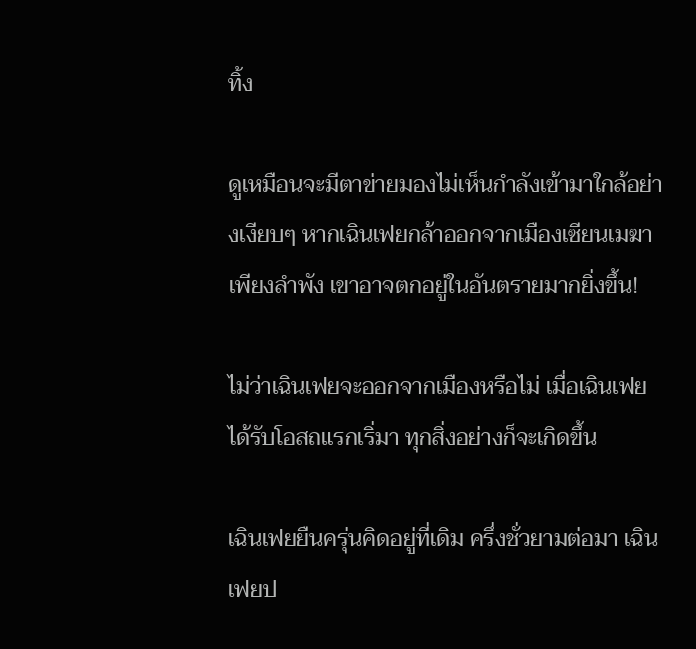ทิ้ง

ดูเหมือนจะมีตาข่ายมองไม่เห็นกำลังเข้ามาใกล้อย่างเงียบๆ หากเฉินเฟยกล้าออกจากเมืองเซียนเมฆาเพียงลำพัง เขาอาจตกอยู่ในอันตรายมากยิ่งขึ้น!

ไม่ว่าเฉินเฟยจะออกจากเมืองหรือไม่ เมื่อเฉินเฟยได้รับโอสถแรกเริ่มา ทุกสิ่งอย่างก็จะเกิดขึ้น

เฉินเฟยยืนครุ่นคิดอยู่ที่เดิม ครึ่งชั่วยามต่อมา เฉินเฟยป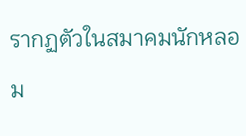รากฏตัวในสมาคมนักหลอม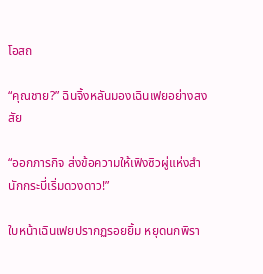โอสถ

“คุณชาย?” ฉินจิ้งหลันมองเฉินเฟยอย่างสงสัย

“ออกภารกิจ ส่งข้อความให้เฟิงซิวผู่แห่งสำนักกระบี่เริ่มดวงดาว!”

ใบหน้าเฉินเฟยปรากฏรอยยิ้ม หยุดนกพิรา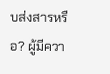บส่งสารหรือ? ผู้มีควา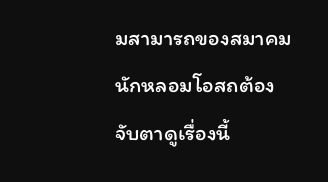มสามารถของสมาคมนักหลอมโอสถต้องจับตาดูเรื่องนี้